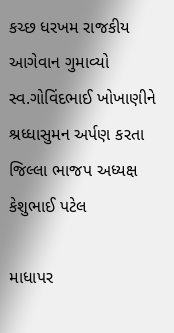કચ્છ ધરખમ રાજકીય આગેવાન ગુમાવ્યો સ્વ.ગોવિંદભાઈ ખોખાણીને શ્રધ્ધાસુમન અર્પણ કરતા જિલ્લા ભાજપ અધ્યક્ષ કેશુભાઈ પટેલ

માધાપર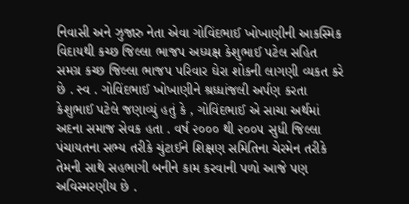નિવાસી અને ઝુજારુ નેતા એવા ગોવિંદભાઈ ખોખાણીની આકસ્મિક વિદાયથી કચ્છ જિલ્લા ભાજપ અધ્યક્ષ કેશુભાઈ પટેલ સહિત સમગ્ર કચ્છ જિલ્લા ભાજપ પરિવાર ઘેરા શોકની લાગણી વ્યકત કરે છે . સ્વ . ગોવિંદભાઈ ખોખાણીને શ્રધ્ધાંજલી અર્પણ કરતા કેશુભાઈ પટેલે જણાવ્યું હતું કે , ગોવિંદભાઈ એ સાચા અર્થમાં અદના સમાજ સેવક હતા . વર્ષ ૨૦૦૦ થી ૨૦૦૫ સુધી જિલ્લા પંચાયતના સભ્ય તરીકે ચુંટાઈને શિક્ષણ સમિતિના ચેરમેન તરીકે તેમની સાથે સહભાગી બનીને કામ કરવાની પળો આજે પણ અવિસ્મરણીય છે .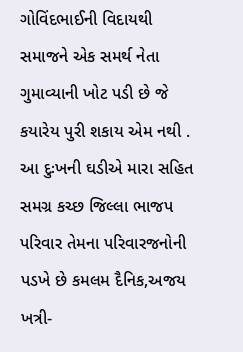ગોવિંદભાઈની વિદાયથી સમાજને એક સમર્થ નેતા ગુમાવ્યાની ખોટ પડી છે જે કયારેય પુરી શકાય એમ નથી . આ દુઃખની ઘડીએ મારા સહિત સમગ્ર કચ્છ જિલ્લા ભાજપ પરિવાર તેમના પરિવારજનોની પડખે છે કમલમ દૈનિક,અજય ખત્રી-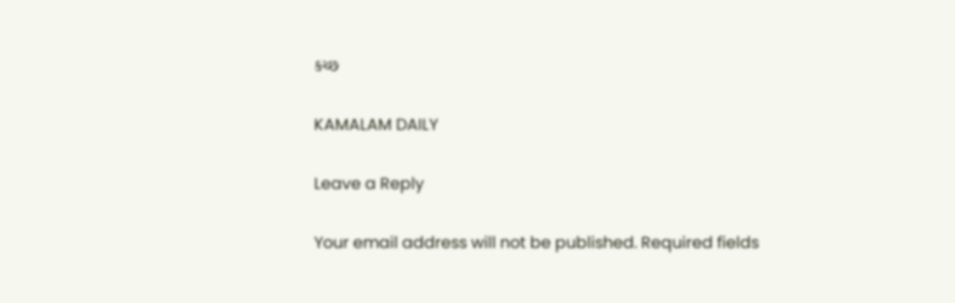કચ્છ

KAMALAM DAILY

Leave a Reply

Your email address will not be published. Required fields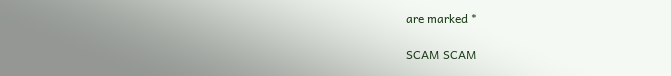are marked *

SCAM SCAM